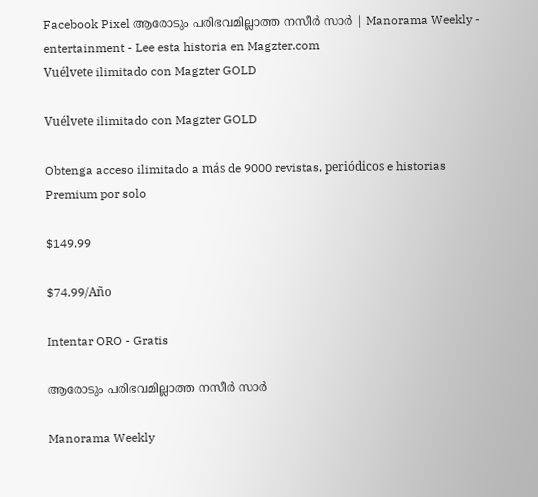Facebook Pixel ആരോടും പരിഭവമില്ലാത്ത നസീർ സാർ | Manorama Weekly - entertainment - Lee esta historia en Magzter.com
Vuélvete ilimitado con Magzter GOLD

Vuélvete ilimitado con Magzter GOLD

Obtenga acceso ilimitado a más de 9000 revistas, periódicos e historias Premium por solo

$149.99

$74.99/Año

Intentar ORO - Gratis

ആരോടും പരിഭവമില്ലാത്ത നസീർ സാർ

Manorama Weekly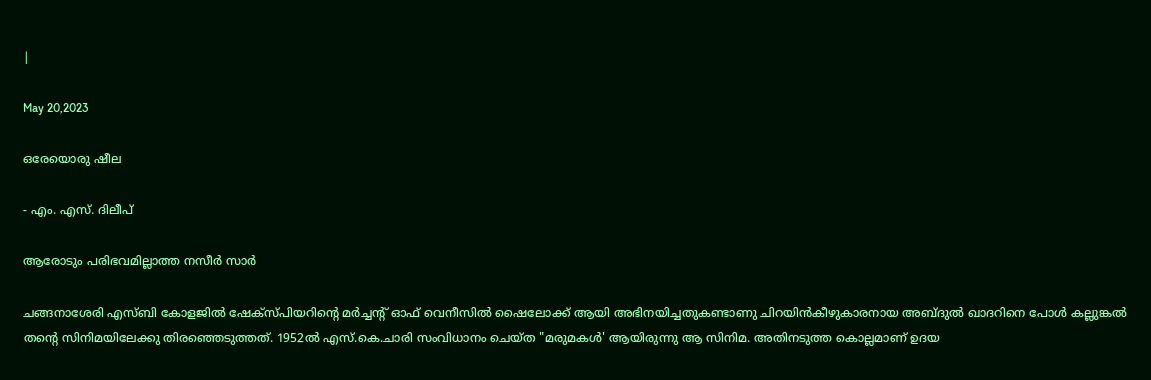|

May 20,2023

ഒരേയൊരു ഷീല

- എം. എസ്. ദിലീപ്

ആരോടും പരിഭവമില്ലാത്ത നസീർ സാർ

ചങ്ങനാശേരി എസ്ബി കോളജിൽ ഷേക്സ്പിയറിന്റെ മർച്ചന്റ് ഓഫ് വെനീസിൽ ഷൈലോക്ക് ആയി അഭിനയിച്ചതുകണ്ടാണു ചിറയിൻകീഴുകാരനായ അബ്ദുൽ ഖാദറിനെ പോൾ കല്ലുങ്കൽ തന്റെ സിനിമയിലേക്കു തിരഞ്ഞെടുത്തത്. 1952ൽ എസ്.കെ.ചാരി സംവിധാനം ചെയ്ത "മരുമകൾ' ആയിരുന്നു ആ സിനിമ. അതിനടുത്ത കൊല്ലമാണ് ഉദയ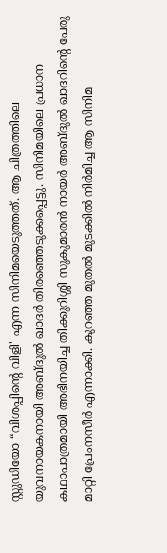സ്റ്റുഡിയോ “വിശപ്പിന്റെ വിളി' എന്ന സിനിമയെടുത്തത്. ആ ചിത്രത്തിലെ യുവനായകനായി അബ്ദുൽ ഖാദർ തിരഞ്ഞെടുക്കപ്പെട്ടു. സിനിമയിലെ പ്രധാന കഥാപാത്രമായി അഭിനയിച്ച തിക്കുറിശ്ശി സുകുമാരൻ നായർ അബ്ദുൽ ഖാദറിന്റെ പേരു മാറ്റി പ്രേംനസീർ എന്നാക്കി. കുറഞ്ഞ മുതൽ മുടക്കിൽ നിർമിച്ച ആ സിനിമ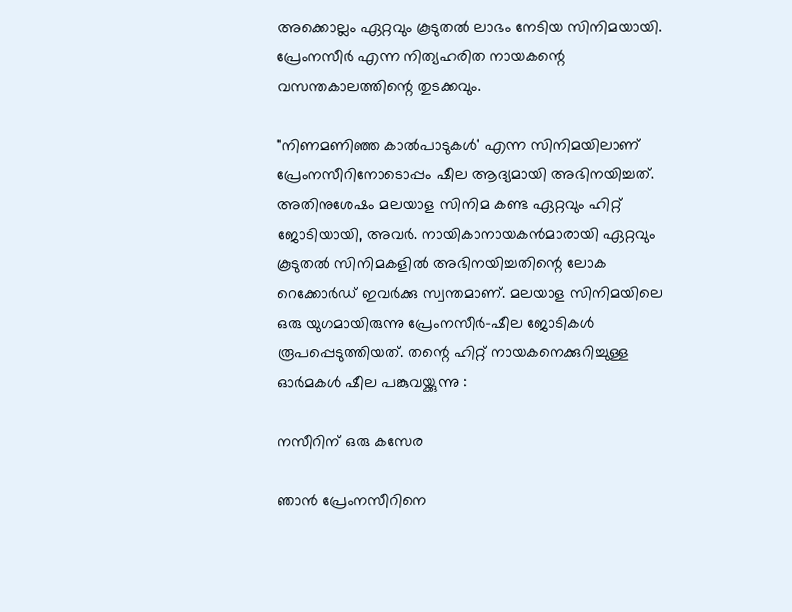അക്കൊല്ലം ഏറ്റവും കൂടുതൽ ലാഭം നേടിയ സിനിമയായി. പ്രേംനസീർ എന്ന നിത്യഹരിത നായകന്റെ വസന്തകാലത്തിന്റെ തുടക്കവും.

"നിണമണിഞ്ഞ കാൽപാടുകൾ' എന്ന സിനിമയിലാണ് പ്രേംനസീറിനോടൊപ്പം ഷീല ആദ്യമായി അഭിനയിച്ചത്. അതിനുശേഷം മലയാള സിനിമ കണ്ട ഏറ്റവും ഹിറ്റ് ജോടിയായി, അവർ. നായികാനായകൻമാരായി ഏറ്റവും കൂടുതൽ സിനിമകളിൽ അഭിനയിച്ചതിന്റെ ലോക റെക്കോർഡ് ഇവർക്കു സ്വന്തമാണ്. മലയാള സിനിമയിലെ ഒരു യുഗമായിരുന്നു പ്രേംനസീർ-ഷീല ജോടികൾ രൂപപ്പെടുത്തിയത്. തന്റെ ഹിറ്റ് നായകനെക്കുറിച്ചുള്ള ഓർമകൾ ഷീല പങ്കുവയ്ക്കുന്നു :

നസീറിന് ഒരു കസേര

ഞാൻ പ്രേംനസീറിനെ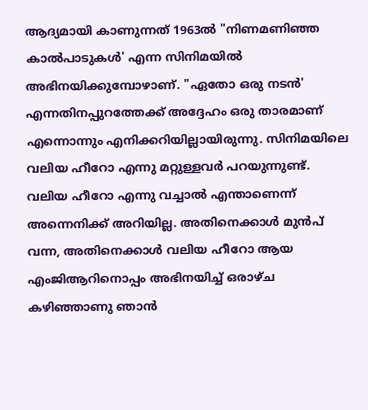ആദ്യമായി കാണുന്നത് 1963ൽ "നിണമണിഞ്ഞ കാൽപാടുകൾ' എന്ന സിനിമയിൽ അഭിനയിക്കുമ്പോഴാണ്. "ഏതോ ഒരു നടൻ' എന്നതിനപ്പുറത്തേക്ക് അദ്ദേഹം ഒരു താരമാണ് എന്നൊന്നും എനിക്കറിയില്ലായിരുന്നു. സിനിമയിലെ വലിയ ഹീറോ എന്നു മറ്റുള്ളവർ പറയുന്നുണ്ട്. വലിയ ഹീറോ എന്നു വച്ചാൽ എന്താണെന്ന് അന്നെനിക്ക് അറിയില്ല. അതിനെക്കാൾ മുൻപ് വന്ന, അതിനെക്കാൾ വലിയ ഹീറോ ആയ എംജിആറിനൊപ്പം അഭിനയിച്ച് ഒരാഴ്ച കഴിഞ്ഞാണു ഞാൻ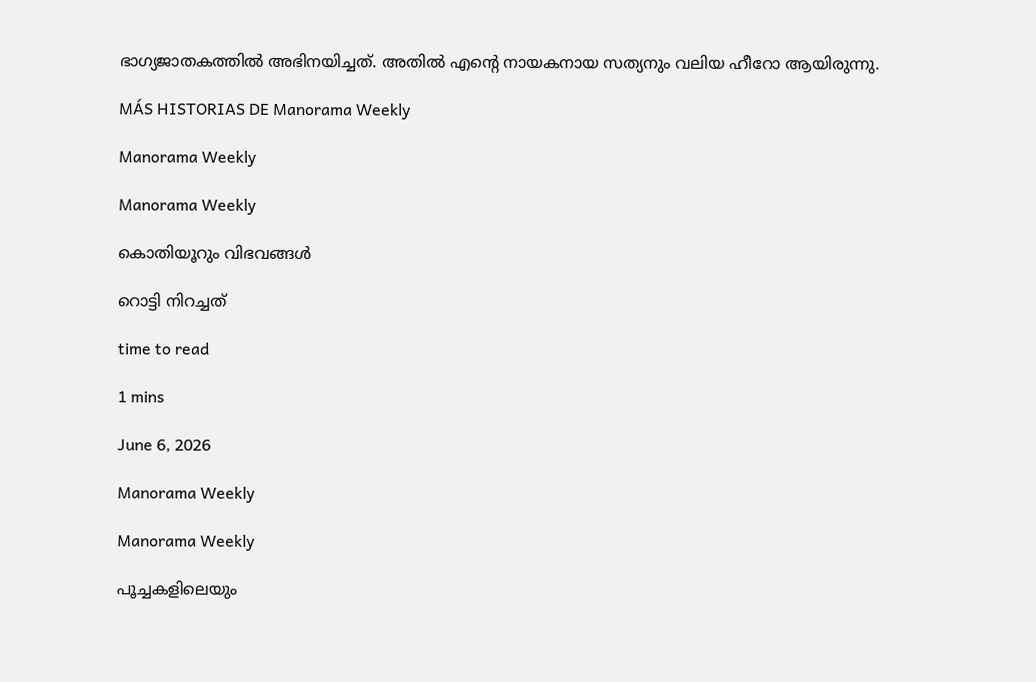ഭാഗ്യജാതകത്തിൽ അഭിനയിച്ചത്. അതിൽ എന്റെ നായകനായ സത്യനും വലിയ ഹീറോ ആയിരുന്നു.

MÁS HISTORIAS DE Manorama Weekly

Manorama Weekly

Manorama Weekly

കൊതിയൂറും വിഭവങ്ങൾ

റൊട്ടി നിറച്ചത്

time to read

1 mins

June 6, 2026

Manorama Weekly

Manorama Weekly

പൂച്ചകളിലെയും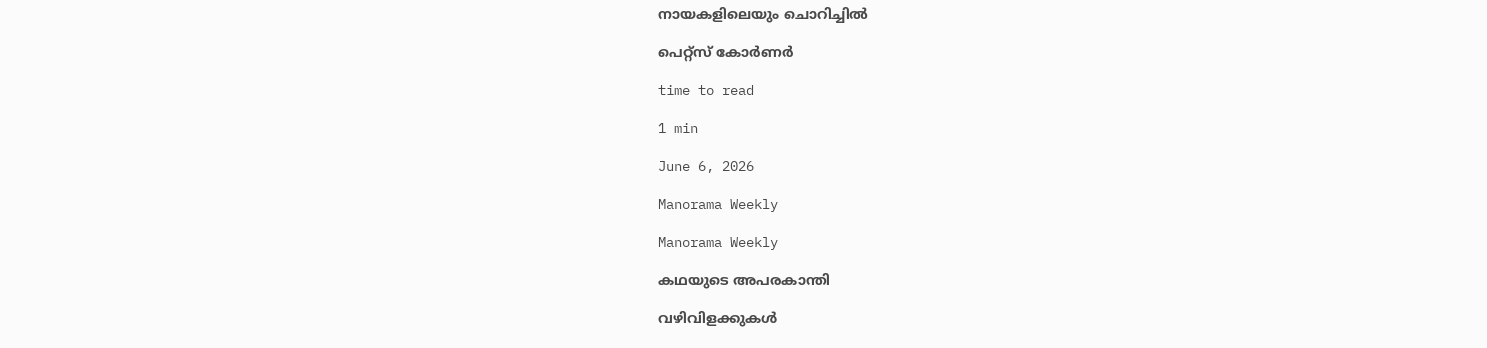നായകളിലെയും ചൊറിച്ചിൽ

പെറ്റ്സ് കോർണർ

time to read

1 min

June 6, 2026

Manorama Weekly

Manorama Weekly

കഥയുടെ അപരകാന്തി

വഴിവിളക്കുകൾ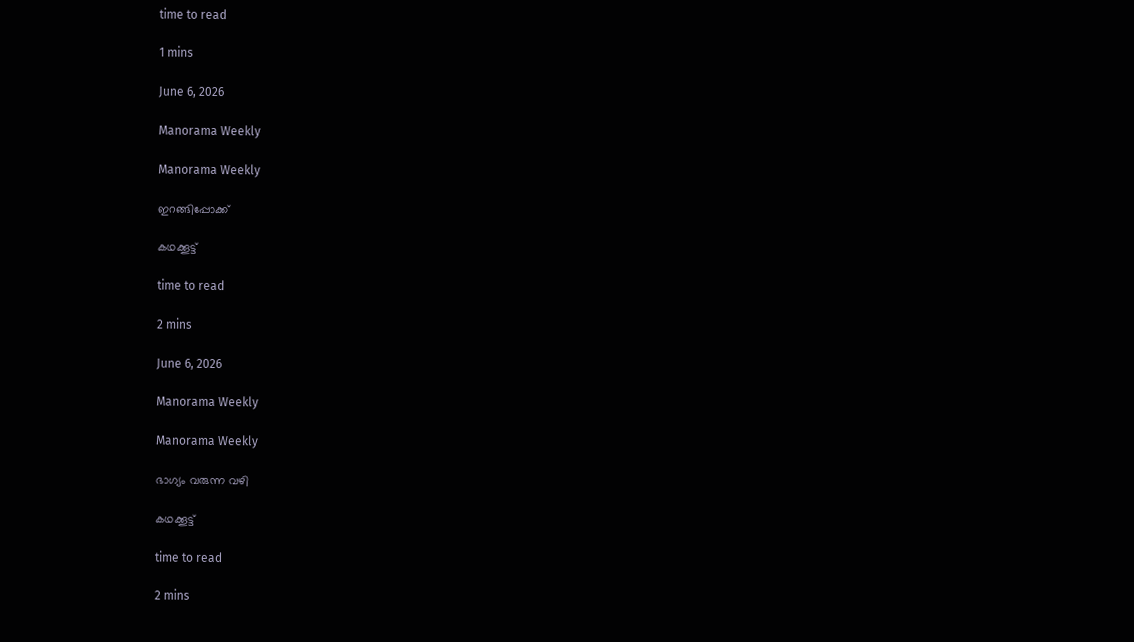time to read

1 mins

June 6, 2026

Manorama Weekly

Manorama Weekly

ഇറങ്ങിപ്പോക്ക്

കഥക്കൂട്ട്

time to read

2 mins

June 6, 2026

Manorama Weekly

Manorama Weekly

ഭാഗ്യം വരുന്ന വഴി

കഥക്കൂട്ട്

time to read

2 mins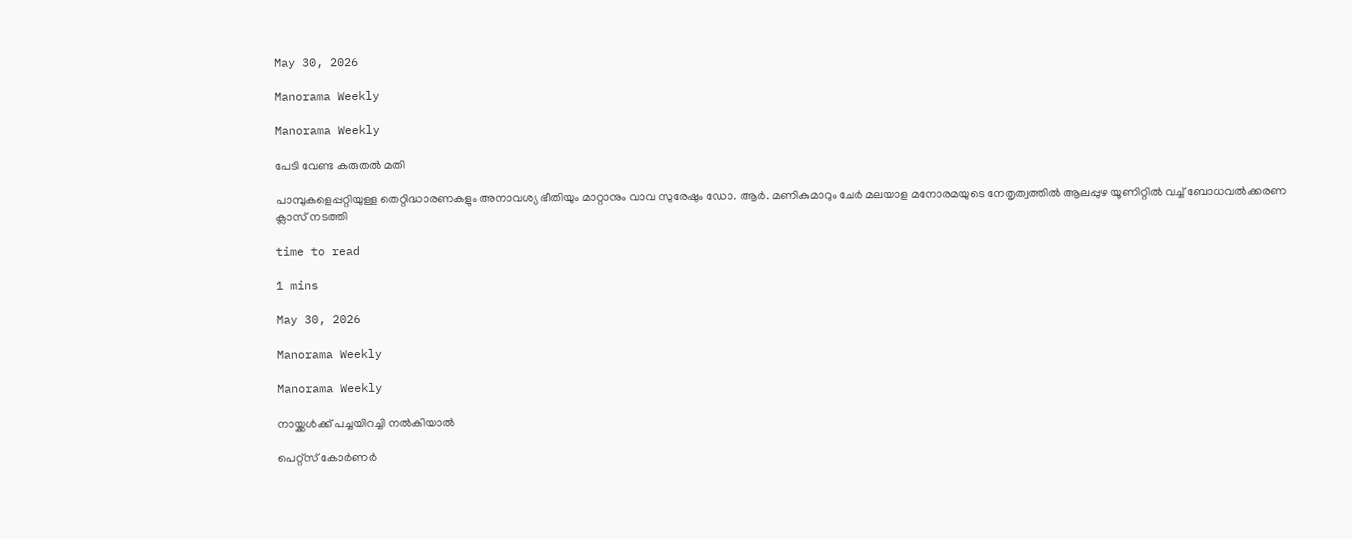May 30, 2026

Manorama Weekly

Manorama Weekly

പേടി വേണ്ട കരുതൽ മതി

പാമ്പുകളെപ്പറ്റിയുള്ള തെറ്റിദ്ധാരണകളും അനാവശ്യ ഭീതിയും മാറ്റാനും വാവ സുരേഷും ഡോ. ആർ. മണികുമാറും ചേർ മലയാള മനോരമയുടെ നേതൃത്വത്തിൽ ആലപ്പുഴ യൂണിറ്റിൽ വച്ച് ബോധവൽക്കരണ ക്ലാസ് നടത്തി

time to read

1 mins

May 30, 2026

Manorama Weekly

Manorama Weekly

നായ്ക്കൾക്ക് പച്ചയിറച്ചി നൽകിയാൽ

പെറ്റ്സ് കോർണർ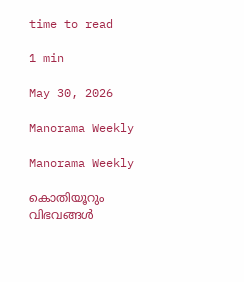time to read

1 min

May 30, 2026

Manorama Weekly

Manorama Weekly

കൊതിയൂറും വിഭവങ്ങൾ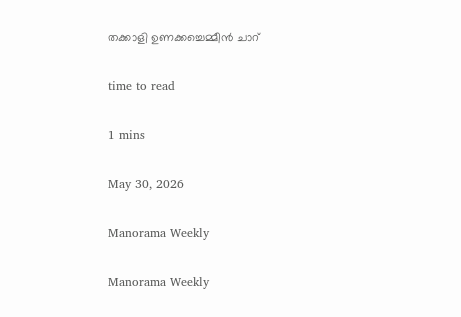തക്കാളി ഉണക്കച്ചെമ്മീൻ ചാറ്

time to read

1 mins

May 30, 2026

Manorama Weekly

Manorama Weekly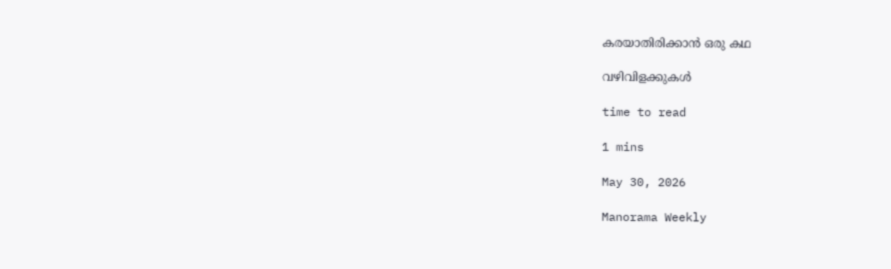കരയാതിരിക്കാൻ ഒരു കഥ

വഴിവിളക്കുകൾ

time to read

1 mins

May 30, 2026

Manorama Weekly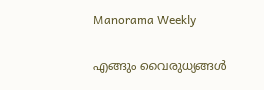Manorama Weekly

എങ്ങും വൈരുധ്യങ്ങൾ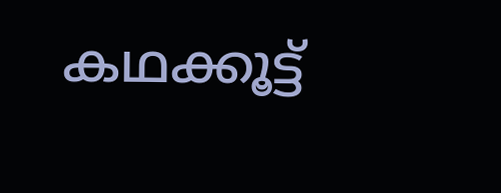കഥക്കൂട്ട്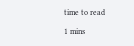time to read

1 mins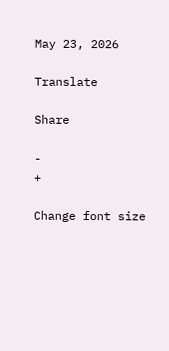May 23, 2026

Translate

Share

-
+

Change font size